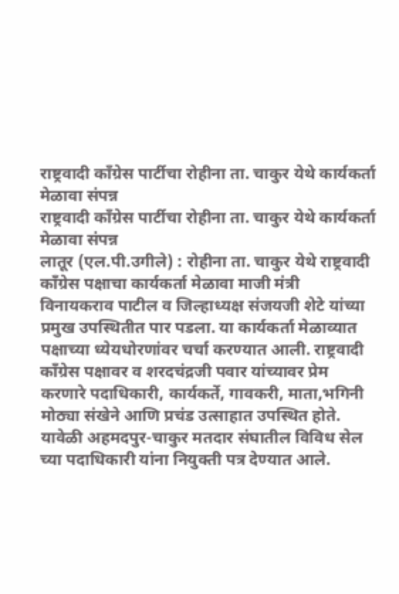राष्ट्रवादी काँग्रेस पार्टीचा रोहीना ता. चाकुर येथे कार्यकर्ता मेळावा संपन्न
राष्ट्रवादी काँग्रेस पार्टीचा रोहीना ता. चाकुर येथे कार्यकर्ता मेळावा संपन्न
लातूर (एल.पी.उगीले) : रोहीना ता. चाकुर येथे राष्ट्रवादी काँग्रेस पक्षाचा कार्यकर्ता मेळावा माजी मंत्री विनायकराव पाटील व जिल्हाध्यक्ष संजयजी शेटे यांच्या प्रमुख उपस्थितीत पार पडला. या कार्यकर्ता मेळाव्यात पक्षाच्या ध्येयधोरणांवर चर्चा करण्यात आली. राष्ट्रवादी काँग्रेस पक्षावर व शरदचंद्रजी पवार यांच्यावर प्रेम करणारे पदाधिकारी, कार्यकर्ते, गावकरी, माता,भगिनी मोठ्या संखेने आणि प्रचंड उत्साहात उपस्थित होते.
यावेळी अहमदपुर-चाकुर मतदार संघातील विविध सेल च्या पदाधिकारी यांना नियुक्ती पत्र देण्यात आले.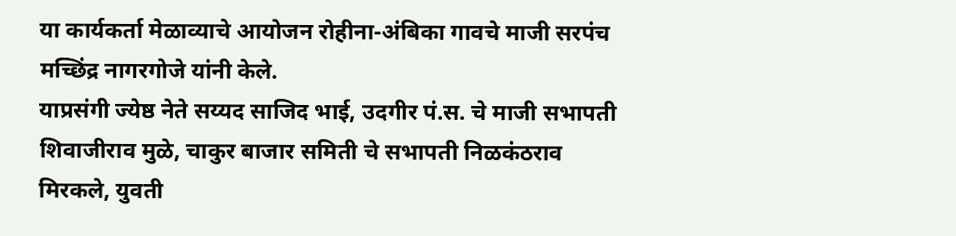या कार्यकर्ता मेळाव्याचे आयोजन रोहीना-अंबिका गावचे माजी सरपंच मच्छिंद्र नागरगोजे यांनी केले.
याप्रसंगी ज्येष्ठ नेते सय्यद साजिद भाई, उदगीर पं.स. चे माजी सभापती शिवाजीराव मुळे, चाकुर बाजार समिती चे सभापती निळकंठराव मिरकले, युवती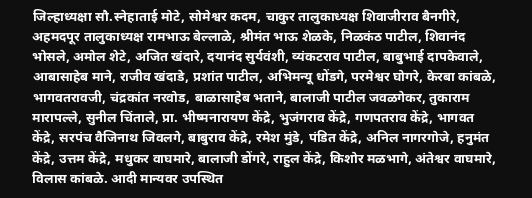जिल्हाध्यक्षा सौ.स्नेहाताई मोटे, सोमेश्वर कदम, चाकुर तालुकाध्यक्ष शिवाजीराव बैनगीरे, अहमदपूर तालुकाध्यक्ष रामभाऊ बेल्लाळे, श्रीमंत भाऊ शेळके, निळकंठ पाटील, शिवानंद भोसले, अमोल शेटे, अजित खंदारे, दयानंद सुर्यवंशी, व्यंकटराव पाटील, बाबुभाई दापकेवाले, आबासाहेब माने, राजीव खंदाडे, प्रशांत पाटील, अभिमन्यू धोंडगे, परमेश्वर घोगरे, केरबा कांबळे, भागवतरावजी, चंद्रकांत नरवोड, बाळासाहेब भताने, बालाजी पाटील जवळगेकर, तुकाराम मारापल्ले, सुनील चिंताले, प्रा. भीष्मनारायण केंद्रे, भुजंगराव केंद्रे, गणपतराव केंद्रे, भागवत केंद्रे, सरपंच वैजिनाथ जिवलगे, बाबुराव केंद्रे, रमेश मुंडे, पंडित केंद्रे, अनिल नागरगोजे, हनुमंत केंद्रे, उत्तम केंद्रे, मधुकर वाघमारे, बालाजी डोंगरे, राहुल केंद्रे, किशोर मळभागे, अंतेश्वर वाघमारे, विलास कांबळे. आदी मान्यवर उपस्थित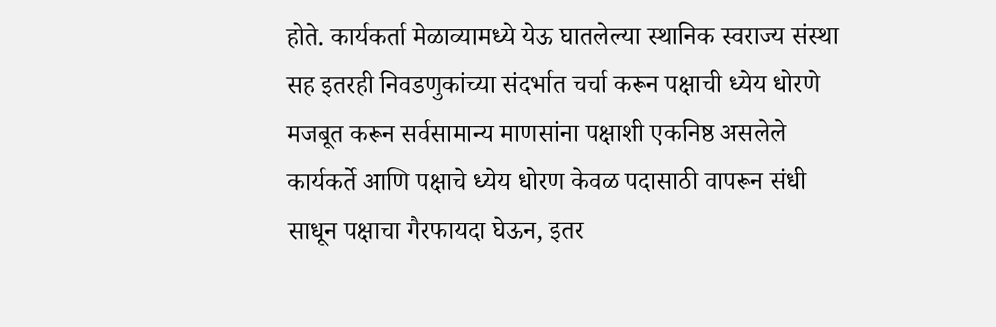होते. कार्यकर्ता मेळाव्यामध्ये येऊ घातलेल्या स्थानिक स्वराज्य संस्था सह इतरही निवडणुकांच्या संदर्भात चर्चा करून पक्षाची ध्येय धोरणे मजबूत करून सर्वसामान्य माणसांना पक्षाशी एकनिष्ठ असलेले कार्यकर्ते आणि पक्षाचे ध्येय धोरण केवळ पदासाठी वापरून संधी साधून पक्षाचा गैरफायदा घेऊन, इतर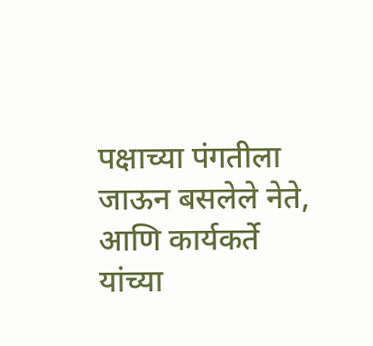पक्षाच्या पंगतीला जाऊन बसलेले नेते, आणि कार्यकर्ते यांच्या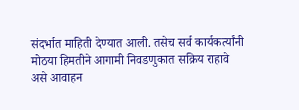संदर्भात माहिती देण्यात आली. तसेच सर्व कार्यकर्त्यांनी मोठया हिमतीने आगामी निवडणुकात सक्रिय राहावे असे आवाहन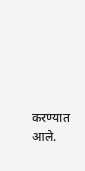करण्यात आले.